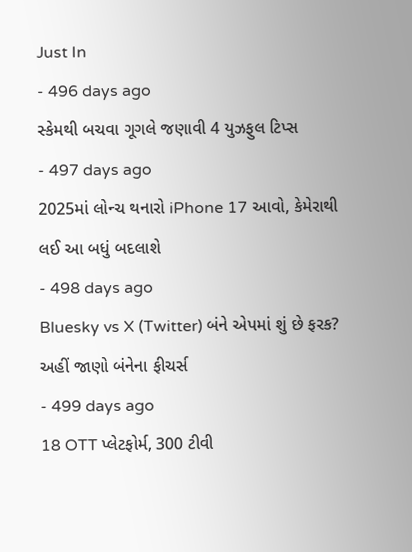Just In
- 496 days ago
સ્કેમથી બચવા ગૂગલે જણાવી 4 યુઝફુલ ટિપ્સ
- 497 days ago
2025માં લોન્ચ થનારો iPhone 17 આવો, કેમેરાથી લઈ આ બધું બદલાશે
- 498 days ago
Bluesky vs X (Twitter) બંને એપમાં શું છે ફરક? અહીં જાણો બંનેના ફીચર્સ
- 499 days ago
18 OTT પ્લેટફોર્મ, 300 ટીવી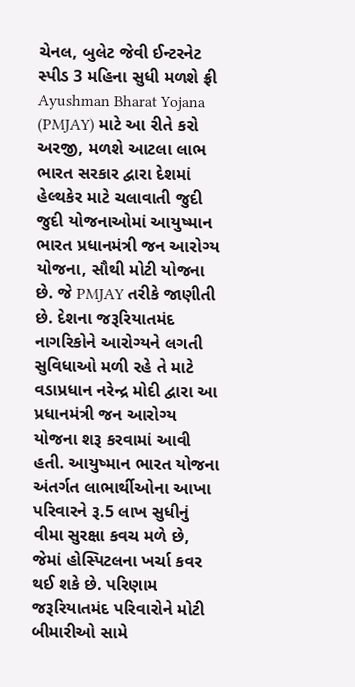ચેનલ, બુલેટ જેવી ઈન્ટરનેટ સ્પીડ 3 મહિના સુધી મળશે ફ્રી
Ayushman Bharat Yojana (PMJAY) માટે આ રીતે કરો અરજી, મળશે આટલા લાભ
ભારત સરકાર દ્વારા દેશમાં હેલ્થકેર માટે ચલાવાતી જુદી જુદી યોજનાઓમાં આયુષ્માન ભારત પ્રધાનમંત્રી જન આરોગ્ય યોજના, સૌથી મોટી યોજના છે. જે PMJAY તરીકે જાણીતી છે. દેશના જરૂરિયાતમંદ નાગરિકોને આરોગ્યને લગતી સુવિધાઓ મળી રહે તે માટે વડાપ્રધાન નરેન્દ્ર મોદી દ્વારા આ પ્રધાનમંત્રી જન આરોગ્ય યોજના શરૂ કરવામાં આવી હતી. આયુષ્માન ભારત યોજના અંતર્ગત લાભાર્થીઓના આખા પરિવારને રૂ.5 લાખ સુધીનું વીમા સુરક્ષા કવચ મળે છે, જેમાં હોસ્પિટલના ખર્ચા કવર થઈ શકે છે. પરિણામ જરૂરિયાતમંદ પરિવારોને મોટી બીમારીઓ સામે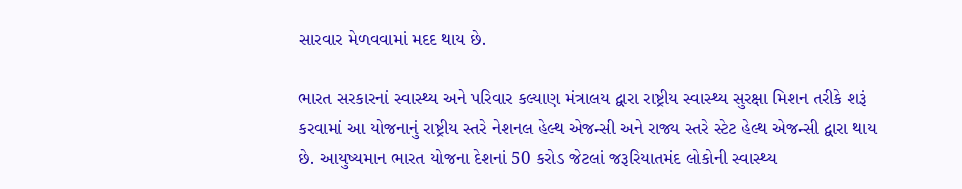સારવાર મેળવવામાં મદદ થાય છે.

ભારત સરકારનાં સ્વાસ્થ્ય અને પરિવાર કલ્યાણ મંત્રાલય દ્વારા રાષ્ટ્રીય સ્વાસ્થ્ય સુરક્ષા મિશન તરીકે શરૂં કરવામાં આ યોજનાનું રાષ્ટ્રીય સ્તરે નેશનલ હેલ્થ એજન્સી અને રાજ્ય સ્તરે સ્ટેટ હેલ્થ એજન્સી દ્વારા થાય છે. આયુષ્યમાન ભારત યોજના દેશનાં 50 કરોડ જેટલાં જરૂરિયાતમંદ લોકોની સ્વાસ્થ્ય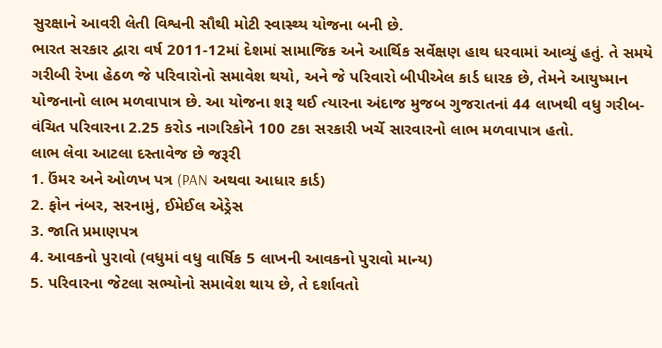સુરક્ષાને આવરી લેતી વિશ્વની સૌથી મોટી સ્વાસ્થ્ય યોજના બની છે.
ભારત સરકાર દ્વારા વર્ષ 2011-12માં દેશમાં સામાજિક અને આર્થિક સર્વેક્ષણ હાથ ધરવામાં આવ્યું હતું. તે સમયે ગરીબી રેખા હેઠળ જે પરિવારોનો સમાવેશ થયો, અને જે પરિવારો બીપીએલ કાર્ડ ધારક છે, તેમને આયુષ્માન યોજનાનો લાભ મળવાપાત્ર છે. આ યોજના શરૂ થઈ ત્યારના અંદાજ મુજબ ગુજરાતનાં 44 લાખથી વધુ ગરીબ-વંચિત પરિવારના 2.25 કરોડ નાગરિકોને 100 ટકા સરકારી ખર્ચે સારવારનો લાભ મળવાપાત્ર હતો.
લાભ લેવા આટલા દસ્તાવેજ છે જરૂરી
1. ઉંમર અને ઓળખ પત્ર (PAN અથવા આધાર કાર્ડ)
2. ફોન નંબર, સરનામું, ઈમેઈલ એડ્રેસ
3. જાતિ પ્રમાણપત્ર
4. આવકનો પુરાવો (વધુમાં વધુ વાર્ષિક 5 લાખની આવકનો પુરાવો માન્ય)
5. પરિવારના જેટલા સભ્યોનો સમાવેશ થાય છે, તે દર્શાવતો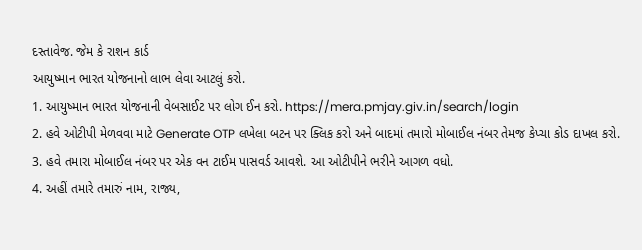દસ્તાવેજ. જેમ કે રાશન કાર્ડ
આયુષ્માન ભારત યોજનાનો લાભ લેવા આટલું કરો.
1. આયુષ્માન ભારત યોજનાની વેબસાઈટ પર લોગ ઈન કરો. https://mera.pmjay.giv.in/search/login
2. હવે ઓટીપી મેળવવા માટે Generate OTP લખેલા બટન પર ક્લિક કરો અને બાદમાં તમારો મોબાઈલ નંબર તેમજ કેપ્ચા કોડ દાખલ કરો.
3. હવે તમારા મોબાઈલ નંબર પર એક વન ટાઈમ પાસવર્ડ આવશે. આ ઓટીપીને ભરીને આગળ વધો.
4. અહીં તમારે તમારું નામ, રાજ્ય,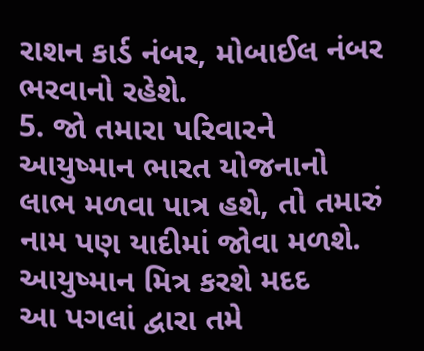રાશન કાર્ડ નંબર, મોબાઈલ નંબર ભરવાનો રહેશે.
5. જો તમારા પરિવારને આયુષ્માન ભારત યોજનાનો લાભ મળવા પાત્ર હશે, તો તમારું નામ પણ યાદીમાં જોવા મળશે.
આયુષ્માન મિત્ર કરશે મદદ
આ પગલાં દ્વારા તમે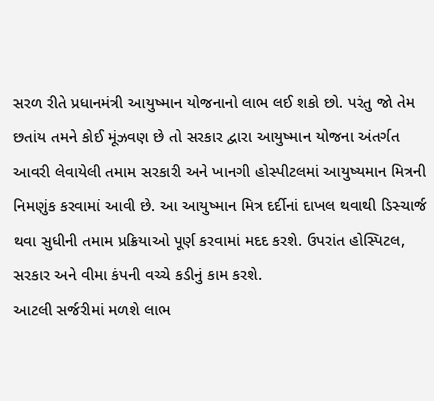સરળ રીતે પ્રધાનમંત્રી આયુષ્માન યોજનાનો લાભ લઈ શકો છો. પરંતુ જો તેમ છતાંય તમને કોઈ મૂંઝવણ છે તો સરકાર દ્વારા આયુષ્માન યોજના અંતર્ગત આવરી લેવાયેલી તમામ સરકારી અને ખાનગી હોસ્પીટલમાં આયુષ્યમાન મિત્રની નિમણુંક કરવામાં આવી છે. આ આયુષ્માન મિત્ર દર્દીનાં દાખલ થવાથી ડિસ્ચાર્જ થવા સુધીની તમામ પ્રક્રિયાઓ પૂર્ણ કરવામાં મદદ કરશે. ઉપરાંત હોસ્પિટલ, સરકાર અને વીમા કંપની વચ્ચે કડીનું કામ કરશે.
આટલી સર્જરીમાં મળશે લાભ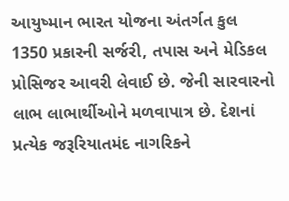આયુષ્માન ભારત યોજના અંતર્ગત કુલ 1350 પ્રકારની સર્જરી, તપાસ અને મેડિકલ પ્રોસિજર આવરી લેવાઈ છે. જેની સારવારનો લાભ લાભાર્થીઓને મળવાપાત્ર છે. દેશનાં પ્રત્યેક જરૂરિયાતમંદ નાગરિકને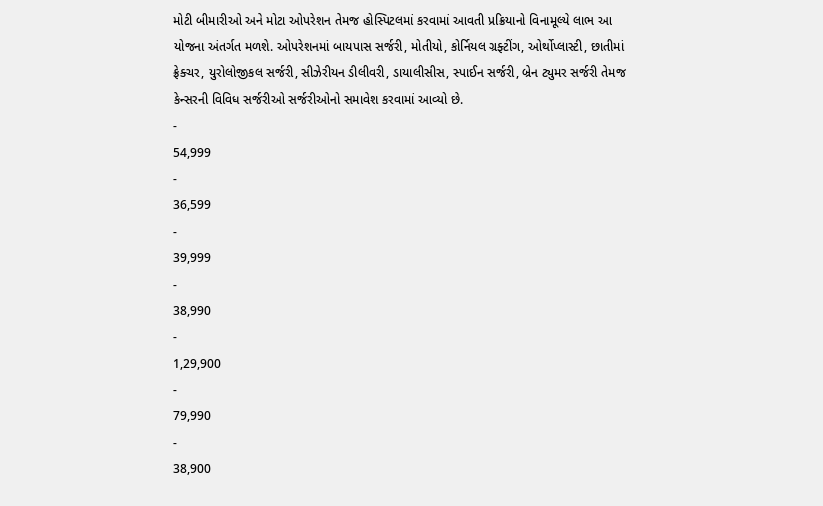મોટી બીમારીઓ અને મોટા ઓપરેશન તેમજ હોસ્પિટલમાં કરવામાં આવતી પ્રક્રિયાનો વિનામૂલ્યે લાભ આ યોજના અંતર્ગત મળશે. ઓપરેશનમાં બાયપાસ સર્જરી, મોતીયો, કોર્નિયલ ગ્રફ્ટીંગ, ઓર્થોપ્લાસ્ટી, છાતીમાં ફ્રેક્ચર, યુરોલોજીકલ સર્જરી, સીઝેરીયન ડીલીવરી, ડાયાલીસીસ, સ્પાઈન સર્જરી, બ્રેન ટ્યુમર સર્જરી તેમજ કેન્સરની વિવિધ સર્જરીઓ સર્જરીઓનો સમાવેશ કરવામાં આવ્યો છે.
-
54,999
-
36,599
-
39,999
-
38,990
-
1,29,900
-
79,990
-
38,900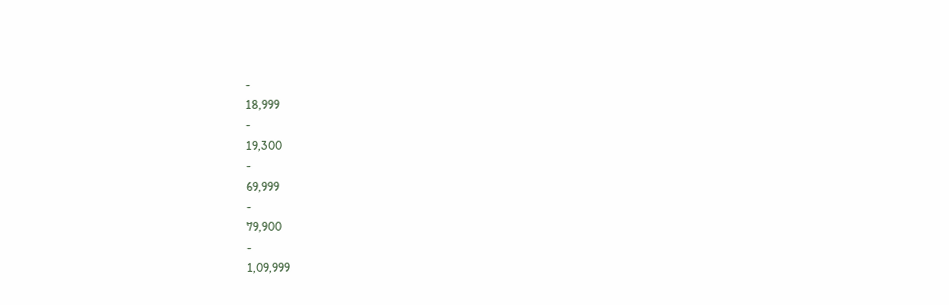-
18,999
-
19,300
-
69,999
-
79,900
-
1,09,999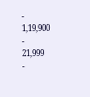-
1,19,900
-
21,999
-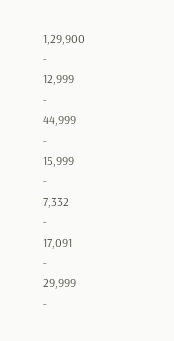1,29,900
-
12,999
-
44,999
-
15,999
-
7,332
-
17,091
-
29,999
-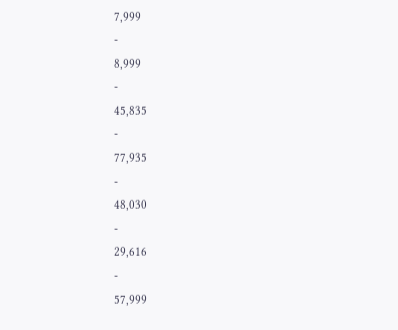7,999
-
8,999
-
45,835
-
77,935
-
48,030
-
29,616
-
57,999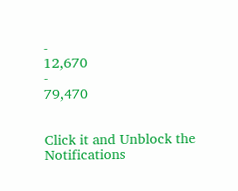-
12,670
-
79,470


Click it and Unblock the Notifications